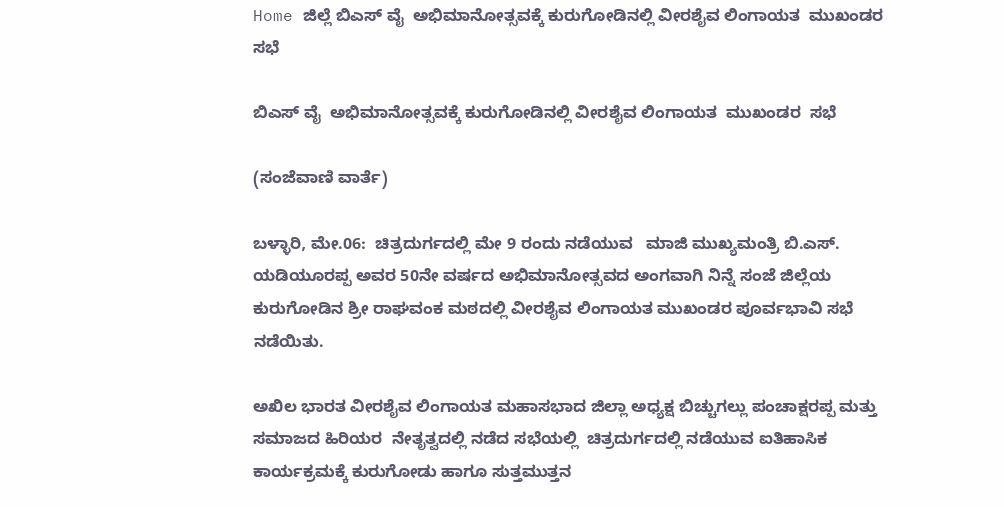Home ಜಿಲ್ಲೆ ಬಿಎಸ್ ವೈ  ಅಭಿಮಾನೋತ್ಸವಕ್ಕೆ ಕುರುಗೋಡಿನಲ್ಲಿ ವೀರಶೈವ ಲಿಂಗಾಯತ  ಮುಖಂಡರ  ಸಭೆ

ಬಿಎಸ್ ವೈ  ಅಭಿಮಾನೋತ್ಸವಕ್ಕೆ ಕುರುಗೋಡಿನಲ್ಲಿ ವೀರಶೈವ ಲಿಂಗಾಯತ  ಮುಖಂಡರ  ಸಭೆ

(ಸಂಜೆವಾಣಿ ವಾರ್ತೆ)

ಬಳ್ಳಾರಿ, ಮೇ.06:  ಚಿತ್ರದುರ್ಗದಲ್ಲಿ ಮೇ 9 ರಂದು ನಡೆಯುವ   ಮಾಜಿ ಮುಖ್ಯಮಂತ್ರಿ ಬಿ.ಎಸ್. ಯಡಿಯೂರಪ್ಪ ಅವರ 50ನೇ ವರ್ಷದ ಅಭಿಮಾನೋತ್ಸವದ ಅಂಗವಾಗಿ ನಿನ್ನೆ ಸಂಜೆ ಜಿಲ್ಲೆಯ  ಕುರುಗೋಡಿನ ಶ್ರೀ ರಾಘವಂಕ ಮಠದಲ್ಲಿ ವೀರಶೈವ ಲಿಂಗಾಯತ ಮುಖಂಡರ ಪೂರ್ವಭಾವಿ ಸಭೆ ನಡೆಯಿತು.

ಅಖಿಲ ಭಾರತ ವೀರಶೈವ ಲಿಂಗಾಯತ ಮಹಾಸಭಾದ ಜಿಲ್ಲಾ ಅಧ್ಯಕ್ಷ ಬಿಚ್ಚುಗಲ್ಲು ಪಂಚಾಕ್ಷರಪ್ಪ ಮತ್ತು  ಸಮಾಜದ ಹಿರಿಯರ  ನೇತೃತ್ವದಲ್ಲಿ ನಡೆದ ಸಭೆಯಲ್ಲಿ  ಚಿತ್ರದುರ್ಗದಲ್ಲಿ ನಡೆಯುವ ಐತಿಹಾಸಿಕ ಕಾರ್ಯಕ್ರಮಕ್ಕೆ ಕುರುಗೋಡು ಹಾಗೂ ಸುತ್ತಮುತ್ತನ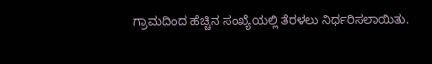ಗ್ರಾಮದಿಂದ ಹೆಚ್ಚಿನ ಸಂಖ್ಯೆಯಲ್ಲಿ ತೆರಳಲು ನಿರ್ಧರಿಸಲಾಯಿತು.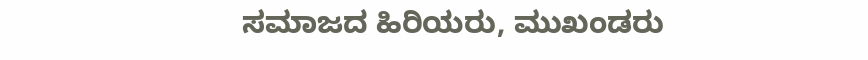ಸಮಾಜದ ಹಿರಿಯರು, ಮುಖಂಡರು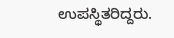ಉಪಸ್ಥಿತರಿದ್ದರು.